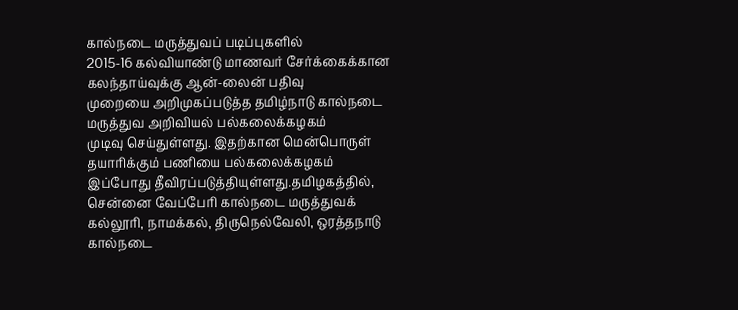கால்நடை மருத்துவப் படிப்புகளில்
2015-16 கல்வியாண்டு மாணவர் சேர்க்கைக்கான கலந்தாய்வுக்கு ஆன்-லைன் பதிவு
முறையை அறிமுகப்படுத்த தமிழ்நாடு கால்நடை மருத்துவ அறிவியல் பல்கலைக்கழகம்
முடிவு செய்துள்ளது. இதற்கான மென்பொருள் தயாரிக்கும் பணியை பல்கலைக்கழகம்
இப்போது தீவிரப்படுத்தியுள்ளது.தமிழகத்தில், சென்னை வேப்பேரி கால்நடை மருத்துவக்
கல்லூரி, நாமக்கல், திருநெல்வேலி, ஒரத்தநாடு கால்நடை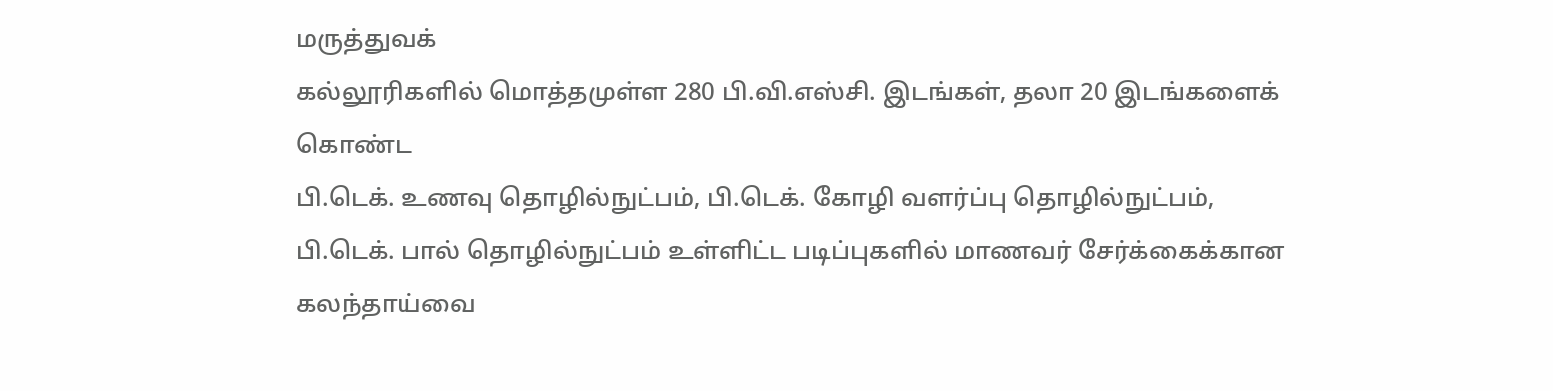மருத்துவக்
கல்லூரிகளில் மொத்தமுள்ள 280 பி.வி.எஸ்சி. இடங்கள், தலா 20 இடங்களைக் கொண்ட
பி.டெக். உணவு தொழில்நுட்பம், பி.டெக். கோழி வளர்ப்பு தொழில்நுட்பம்,
பி.டெக். பால் தொழில்நுட்பம் உள்ளிட்ட படிப்புகளில் மாணவர் சேர்க்கைக்கான
கலந்தாய்வை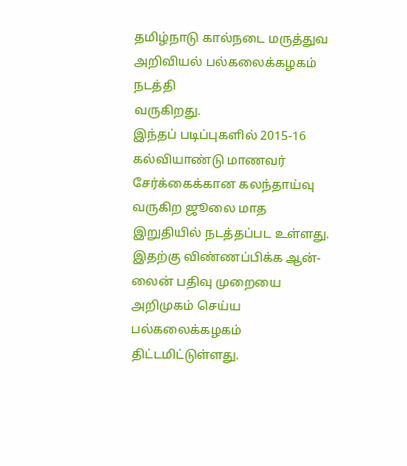தமிழ்நாடு கால்நடை மருத்துவ அறிவியல் பல்கலைக்கழகம் நடத்தி
வருகிறது.
இந்தப் படிப்புகளில் 2015-16 கல்வியாண்டு மாணவர்
சேர்க்கைக்கான கலந்தாய்வு வருகிற ஜூலை மாத இறுதியில் நடத்தப்பட உள்ளது.
இதற்கு விண்ணப்பிக்க ஆன்-லைன் பதிவு முறையை அறிமுகம் செய்ய பல்கலைக்கழகம்
திட்டமிட்டுள்ளது.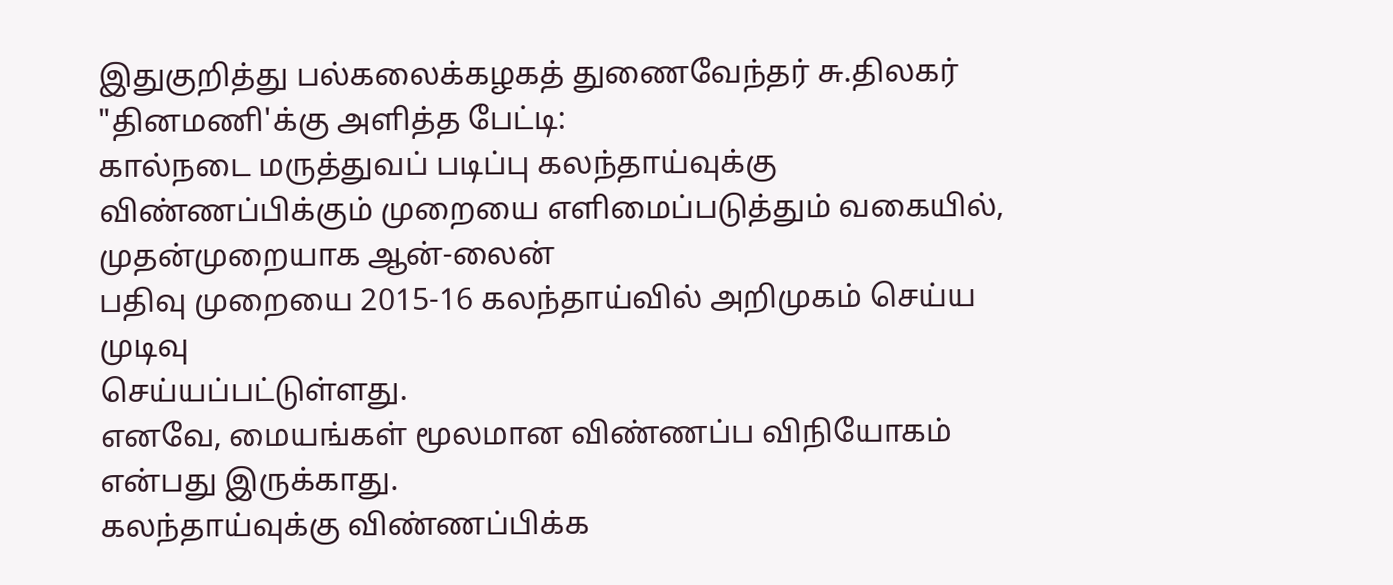இதுகுறித்து பல்கலைக்கழகத் துணைவேந்தர் சு.திலகர் "தினமணி'க்கு அளித்த பேட்டி:
கால்நடை மருத்துவப் படிப்பு கலந்தாய்வுக்கு
விண்ணப்பிக்கும் முறையை எளிமைப்படுத்தும் வகையில், முதன்முறையாக ஆன்-லைன்
பதிவு முறையை 2015-16 கலந்தாய்வில் அறிமுகம் செய்ய முடிவு
செய்யப்பட்டுள்ளது.
எனவே, மையங்கள் மூலமான விண்ணப்ப விநியோகம் என்பது இருக்காது.
கலந்தாய்வுக்கு விண்ணப்பிக்க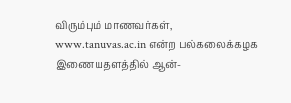விரும்பும் மாணவர்கள்,
www.tanuvas.ac.in என்ற பல்கலைக்கழக இணையதளத்தில் ஆன்-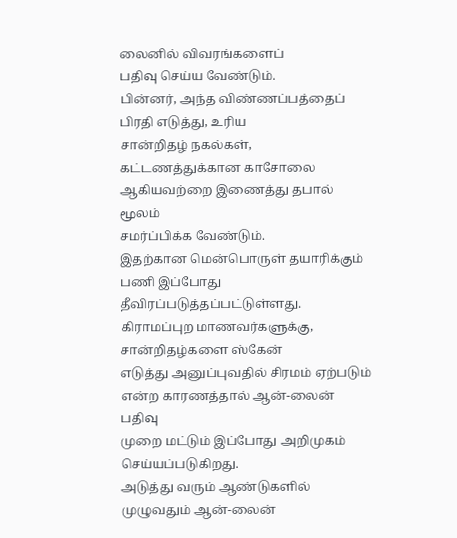லைனில் விவரங்களைப்
பதிவு செய்ய வேண்டும்.
பின்னர், அந்த விண்ணப்பத்தைப் பிரதி எடுத்து, உரிய
சான்றிதழ் நகல்கள், கட்டணத்துக்கான காசோலை ஆகியவற்றை இணைத்து தபால் மூலம்
சமர்ப்பிக்க வேண்டும்.
இதற்கான மென்பொருள் தயாரிக்கும் பணி இப்போது
தீவிரப்படுத்தப்பட்டுள்ளது. கிராமப்புற மாணவர்களுக்கு, சான்றிதழ்களை ஸ்கேன்
எடுத்து அனுப்புவதில் சிரமம் ஏற்படும் என்ற காரணத்தால் ஆன்-லைன் பதிவு
முறை மட்டும் இப்போது அறிமுகம் செய்யப்படுகிறது.
அடுத்து வரும் ஆண்டுகளில் முழுவதும் ஆன்-லைன்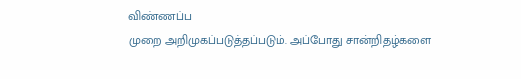விண்ணப்ப
முறை அறிமுகப்படுத்தப்படும். அப்போது சான்றிதழ்களை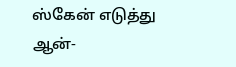ஸ்கேன் எடுத்து
ஆன்-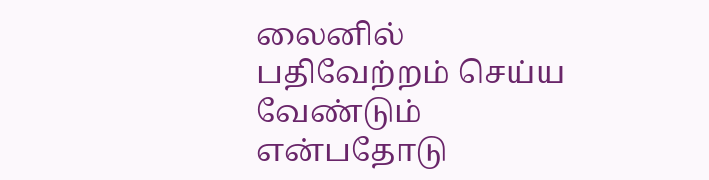லைனில் பதிவேற்றம் செய்ய வேண்டும் என்பதோடு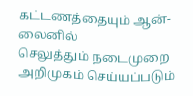கட்டணத்தையும் ஆன்-லைனில்
செலுத்தும் நடைமுறை அறிமுகம் செய்யப்படும்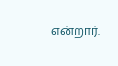என்றார்.